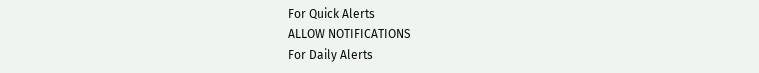For Quick Alerts
ALLOW NOTIFICATIONS
For Daily Alerts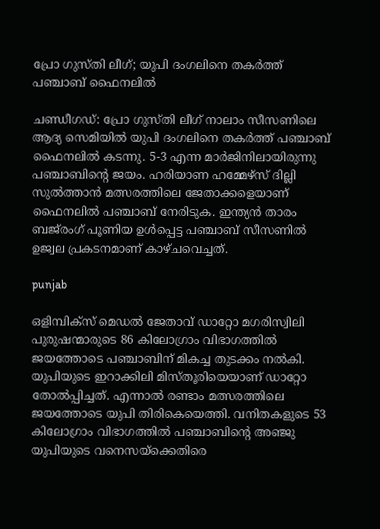പ്രോ ഗുസ്തി ലീഗ്; യുപി ദംഗലിനെ തകര്‍ത്ത് പഞ്ചാബ് ഫൈനലില്‍

ചണ്ഡീഗഡ്: പ്രോ ഗുസ്തി ലീഗ് നാലാം സീസണിലെ ആദ്യ സെമിയില്‍ യുപി ദംഗലിനെ തകര്‍ത്ത് പഞ്ചാബ് ഫൈനലില്‍ കടന്നു. 5-3 എന്ന മാര്‍ജിനിലായിരുന്നു പഞ്ചാബിന്റെ ജയം. ഹരിയാണ ഹമ്മേഴ്‌സ് ദില്ലി സുല്‍ത്താന്‍ മത്സരത്തിലെ ജേതാക്കളെയാണ് ഫൈനലില്‍ പഞ്ചാബ് നേരിടുക. ഇന്ത്യന്‍ താരം ബജ്‌രംഗ് പൂണിയ ഉള്‍പ്പെട്ട പഞ്ചാബ് സീസണില്‍ ഉജ്വല പ്രകടനമാണ് കാഴ്ചവെച്ചത്.

punjab

ഒളിമ്പിക്‌സ് മെഡല്‍ ജേതാവ് ഡാറ്റോ മഗരിസ്വിലി പുരുഷന്മാരുടെ 86 കിലോഗ്രാം വിഭാഗത്തില്‍ ജയത്തോടെ പഞ്ചാബിന് മികച്ച തുടക്കം നല്‍കി. യുപിയുടെ ഇറാക്കിലി മിസ്തൂരിയെയാണ് ഡാറ്റോ തോല്‍പ്പിച്ചത്. എന്നാല്‍ രണ്ടാം മത്സരത്തിലെ ജയത്തോടെ യുപി തിരികെയെത്തി. വനിതകളുടെ 53 കിലോഗ്രാം വിഭാഗത്തില്‍ പഞ്ചാബിന്റെ അഞ്ജു യുപിയുടെ വനെസയ്‌ക്കെതിരെ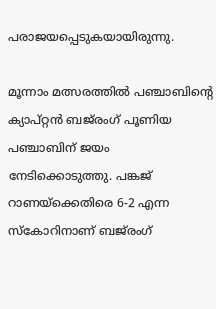പരാജയപ്പെടുകയായിരുന്നു.

മൂന്നാം മത്സരത്തില്‍ പഞ്ചാബിന്റെ ക്യാപ്റ്റന്‍ ബജ്‌രംഗ് പൂണിയ പഞ്ചാബിന് ജയം നേടിക്കൊടുത്തു. പങ്കജ് റാണയ്‌ക്കെതിരെ 6-2 എന്ന സ്‌കോറിനാണ് ബജ്‌രംഗ്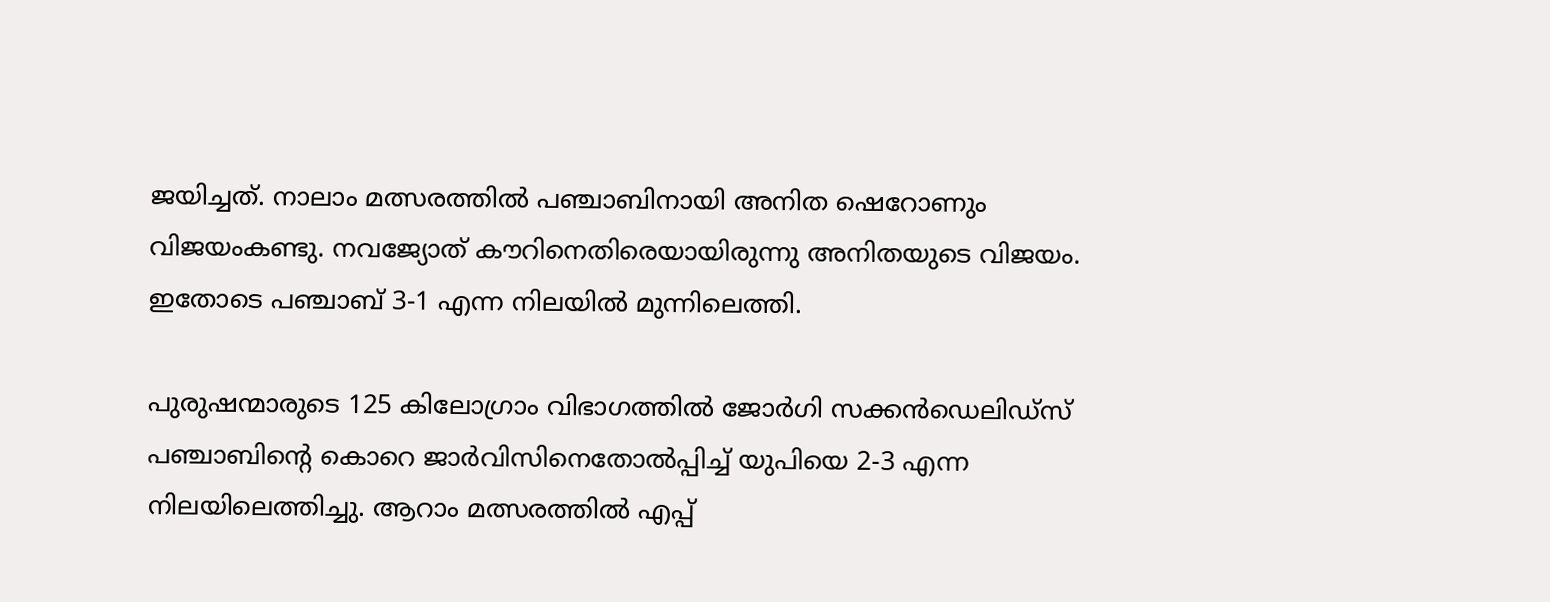ജയിച്ചത്. നാലാം മത്സരത്തില്‍ പഞ്ചാബിനായി അനിത ഷെറോണും വിജയംകണ്ടു. നവജ്യോത് കൗറിനെതിരെയായിരുന്നു അനിതയുടെ വിജയം. ഇതോടെ പഞ്ചാബ് 3-1 എന്ന നിലയില്‍ മുന്നിലെത്തി.

പുരുഷന്മാരുടെ 125 കിലോഗ്രാം വിഭാഗത്തില്‍ ജോര്‍ഗി സക്കന്‍ഡെലിഡ്‌സ് പഞ്ചാബിന്റെ കൊറെ ജാര്‍വിസിനെതോല്‍പ്പിച്ച് യുപിയെ 2-3 എന്ന നിലയിലെത്തിച്ചു. ആറാം മത്സരത്തില്‍ എപ്പ്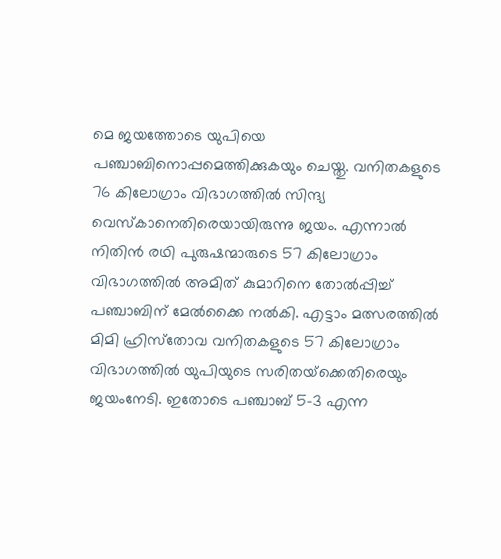മെ ജയത്തോടെ യുപിയെ പഞ്ചാബിനൊപ്പമെത്തിക്കുകയും ചെയ്തു. വനിതകളുടെ 76 കിലോഗ്രാം വിഭാഗത്തില്‍ സിന്ദ്യ വെസ്‌കാനെതിരെയായിരുന്നു ജയം. എന്നാല്‍ നിതിന്‍ രഥി പുരുഷന്മാരുടെ 57 കിലോഗ്രാം വിഭാഗത്തില്‍ അമിത് കുമാറിനെ തോല്‍പ്പിച്ച് പഞ്ചാബിന് മേല്‍ക്കൈ നല്‍കി. എട്ടാം മത്സരത്തില്‍ മിമി ഹ്രിസ്‌തോവ വനിതകളുടെ 57 കിലോഗ്രാം വിഭാഗത്തില്‍ യുപിയുടെ സരിതയ്‌ക്കെതിരെയും ജയംനേടി. ഇതോടെ പഞ്ചാബ് 5-3 എന്ന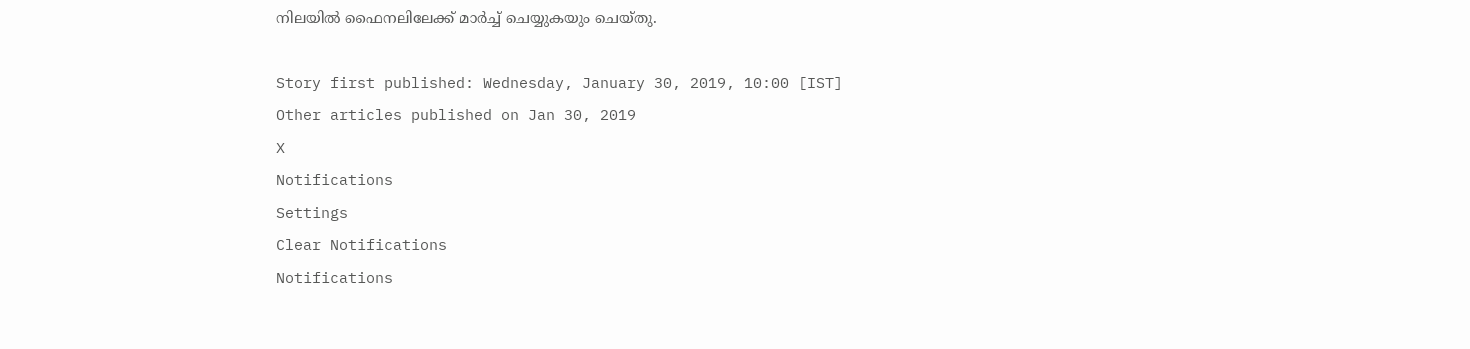നിലയില്‍ ഫൈനലിലേക്ക് മാര്‍ച്ച് ചെയ്യുകയും ചെയ്തു.

Story first published: Wednesday, January 30, 2019, 10:00 [IST]
Other articles published on Jan 30, 2019
X
Notifications
Settings
Clear Notifications
Notifications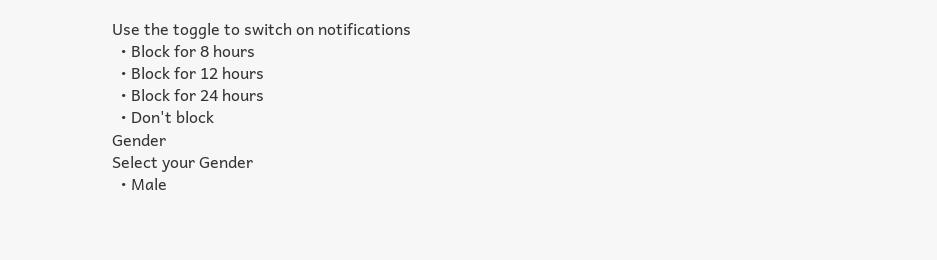Use the toggle to switch on notifications
  • Block for 8 hours
  • Block for 12 hours
  • Block for 24 hours
  • Don't block
Gender
Select your Gender
  • Male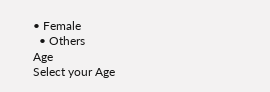• Female
  • Others
Age
Select your Age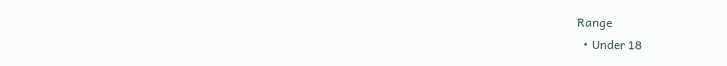Range
  • Under 18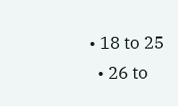• 18 to 25
  • 26 to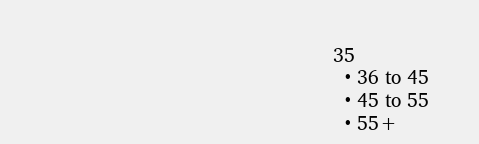35
  • 36 to 45
  • 45 to 55
  • 55+